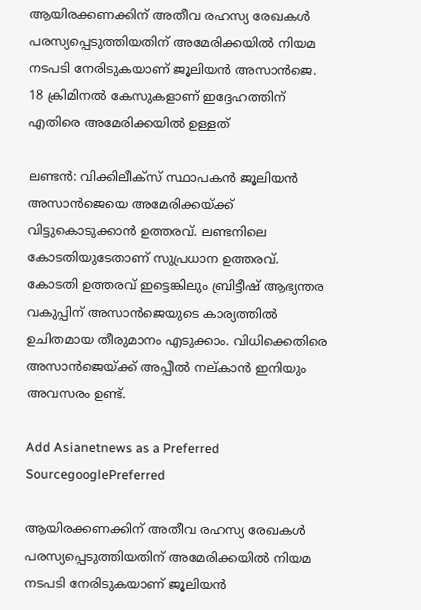ആയിരക്കണക്കിന് അതീവ രഹസ്യ രേഖകൾ പരസ്യപ്പെടുത്തിയതിന് അമേരിക്കയിൽ നിയമ നടപടി നേരിടുകയാണ് ജൂലിയൻ അസാൻജെ. 18 ക്രിമിനൽ കേസുകളാണ് ഇദ്ദേഹത്തിന് എതിരെ അമേരിക്കയിൽ ഉള്ളത്

ലണ്ടൻ: വിക്കിലീക്സ് സ്ഥാപകൻ ജൂലിയൻ അസാൻജെയെ അമേരിക്കയ്ക്ക് വിട്ടുകൊടുക്കാൻ ഉത്തരവ്. ലണ്ടനിലെ കോടതിയുടേതാണ് സുപ്രധാന ഉത്തരവ്. കോടതി ഉത്തരവ് ഇട്ടെങ്കിലും ബ്രിട്ടീഷ് ആഭ്യന്തര വകുപ്പിന് അസാൻജെയുടെ കാര്യത്തിൽ ഉചിതമായ തീരുമാനം എടുക്കാം. വിധിക്കെതിരെ അസാൻജെയ്ക്ക് അപ്പീൽ നല്കാൻ ഇനിയും അവസരം ഉണ്ട്.

Add Asianetnews as a Preferred SourcegooglePreferred

ആയിരക്കണക്കിന് അതീവ രഹസ്യ രേഖകൾ പരസ്യപ്പെടുത്തിയതിന് അമേരിക്കയിൽ നിയമ നടപടി നേരിടുകയാണ് ജൂലിയൻ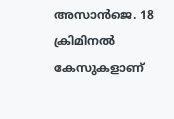അസാൻജെ. 18 ക്രിമിനൽ കേസുകളാണ്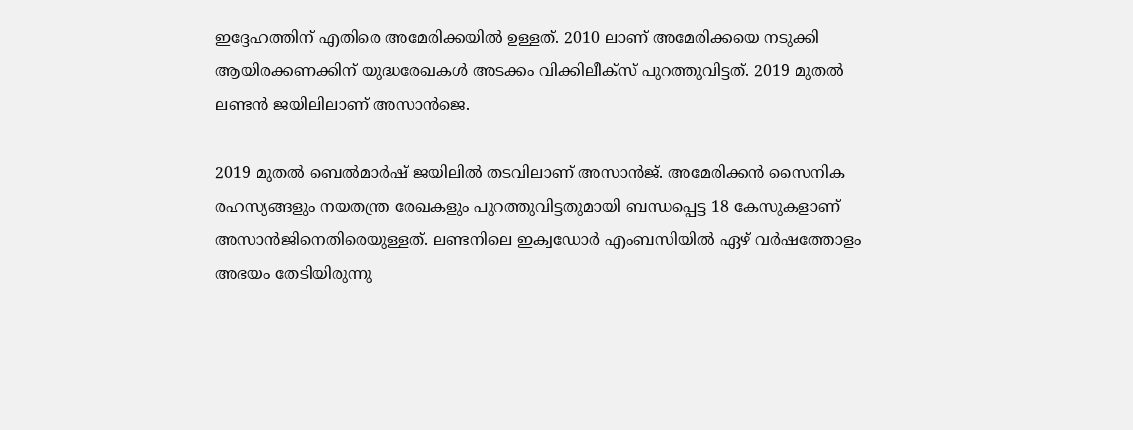ഇദ്ദേഹത്തിന് എതിരെ അമേരിക്കയിൽ ഉള്ളത്. 2010 ലാണ് അമേരിക്കയെ നടുക്കി ആയിരക്കണക്കിന് യുദ്ധരേഖകൾ അടക്കം വിക്കിലീക്സ് പുറത്തുവിട്ടത്. 2019 മുതൽ ലണ്ടൻ ജയിലിലാണ് അസാൻജെ.

2019 മുതൽ ബെൽമാർഷ് ജയിലിൽ തടവിലാണ് അസാൻജ്. അമേരിക്കൻ സൈനിക രഹസ്യങ്ങളും നയതന്ത്ര രേഖകളും പുറത്തുവിട്ടതുമായി ബന്ധപ്പെട്ട 18 കേസുകളാണ് അസാൻജിനെതിരെയുള്ളത്. ലണ്ടനിലെ ഇക്വഡോർ എംബസിയിൽ ഏഴ് വർഷത്തോളം അഭയം തേടിയിരുന്നു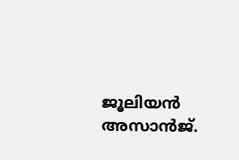ജൂലിയൻ അസാൻജ്.